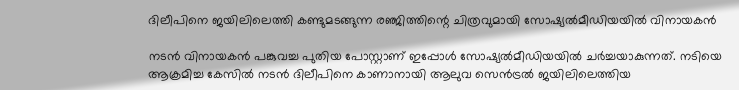ദിലീപിനെ ജയിലിലെത്തി കണ്ടുമടങ്ങുന്ന രഞ്ജിത്തിന്റെ ചിത്രവുമായി സോഷ്യല്‍മീഡിയയില്‍ വിനായകന്‍

നടന്‍ വിനായകന്‍ പങ്കുവച്ച പുതിയ പോസ്റ്റാണ് ഇപ്പോള്‍ സോഷ്യല്‍മീഡിയയില്‍ ചര്‍ച്ചയാകുന്നത്. നടിയെ ആക്രമിച്ച കേസില്‍ നടന്‍ ദിലീപിനെ കാണാനായി ആലുവ സെന്‍ട്രല്‍ ജയിലിലെത്തിയ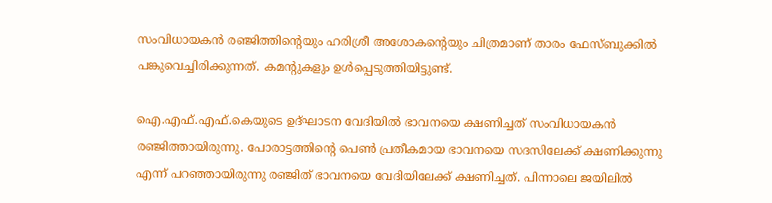സംവിധായകന്‍ രഞ്ജിത്തിന്റെയും ഹരിശ്രീ അശോകന്റെയും ചിത്രമാണ് താരം ഫേസ്ബുക്കില്‍ പങ്കുവെച്ചിരിക്കുന്നത്. കമന്റുകളും ഉള്‍പ്പെടുത്തിയിട്ടുണ്ട്.

ഐ.എഫ്.എഫ്.കെയുടെ ഉദ്ഘാടന വേദിയില്‍ ഭാവനയെ ക്ഷണിച്ചത് സംവിധായകന്‍ രഞ്ജിത്തായിരുന്നു. പോരാട്ടത്തിന്റെ പെണ്‍ പ്രതീകമായ ഭാവനയെ സദസിലേക്ക് ക്ഷണിക്കുന്നു എന്ന് പറഞ്ഞായിരുന്നു രഞ്ജിത് ഭാവനയെ വേദിയിലേക്ക് ക്ഷണിച്ചത്. പിന്നാലെ ജയിലില്‍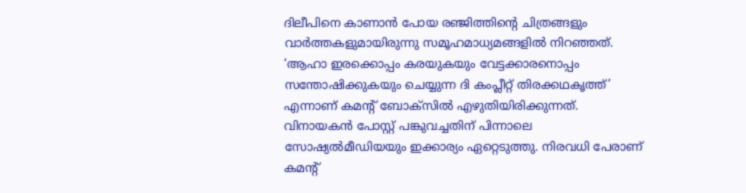ദിലീപിനെ കാണാന്‍ പോയ രഞ്ജിത്തിന്റെ ചിത്രങ്ങളും വാര്‍ത്തകളുമായിരുന്നു സമൂഹമാധ്യമങ്ങളില്‍ നിറഞ്ഞത്. ‘ആഹാ ഇരക്കൊപ്പം കരയുകയും വേട്ടക്കാരനൊപ്പം സന്തോഷിക്കുകയും ചെയ്യുന്ന ദി കംപ്ലീറ്റ് തിരക്കഥകൃത്ത്’ എന്നാണ് കമന്റ് ബോക്‌സില്‍ എഴുതിയിരിക്കുന്നത്. വിനായകന്‍ പോസ്റ്റ് പങ്കുവച്ചതിന് പിന്നാലെ സോഷ്യല്‍മീഡിയയും ഇക്കാര്യം ഏറ്റെടുത്തു. നിരവധി പേരാണ് കമന്റ്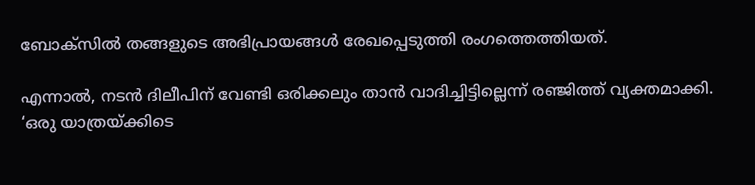ബോക്‌സില്‍ തങ്ങളുടെ അഭിപ്രായങ്ങള്‍ രേഖപ്പെടുത്തി രംഗത്തെത്തിയത്.

എന്നാല്‍, നടന്‍ ദിലീപിന് വേണ്ടി ഒരിക്കലും താന്‍ വാദിച്ചിട്ടില്ലെന്ന് രഞ്ജിത്ത് വ്യക്തമാക്കി. ‘ഒരു യാത്രയ്ക്കിടെ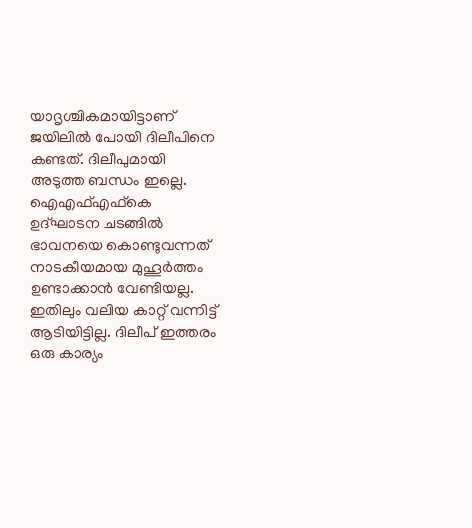യാദൃശ്ചികമായിട്ടാണ് ജയിലില്‍ പോയി ദിലീപിനെ കണ്ടത്. ദിലീപുമായി അടുത്ത ബന്ധം ഇല്ലെ. ഐഎഫ്എഫ്‌കെ ഉദ്ഘാടന ചടങ്ങില്‍ ഭാവനയെ കൊണ്ടുവന്നത് നാടകീയമായ മുഹൂര്‍ത്തം ഉണ്ടാക്കാന്‍ വേണ്ടിയല്ല. ഇതിലും വലിയ കാറ്റ് വന്നിട്ട് ആടിയിട്ടില്ല. ദിലീപ് ഇത്തരം ഒരു കാര്യം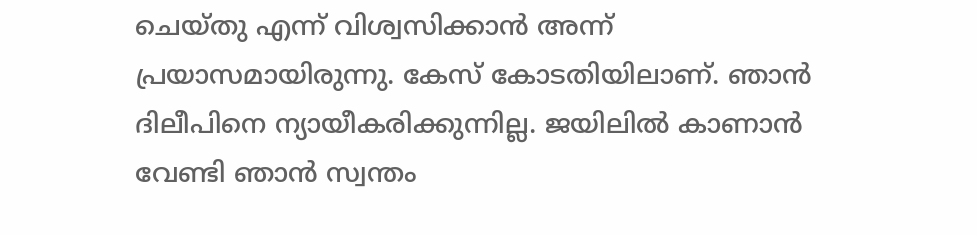ചെയ്തു എന്ന് വിശ്വസിക്കാന്‍ അന്ന് പ്രയാസമായിരുന്നു. കേസ് കോടതിയിലാണ്. ഞാന്‍ ദിലീപിനെ ന്യായീകരിക്കുന്നില്ല. ജയിലില്‍ കാണാന്‍ വേണ്ടി ഞാന്‍ സ്വന്തം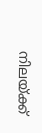നിലയ്ക്ക്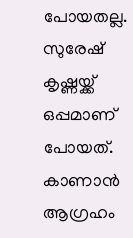പോയതല്ല. സുരേഷ് കൃഷ്ണയ്ക്ക് ഒപ്പമാണ് പോയത്. കാണാന്‍ ആഗ്രഹം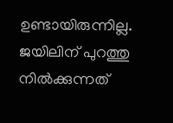ഉണ്ടായിരുന്നില്ല. ജയിലിന് പുറത്തു നില്‍ക്കുന്നത്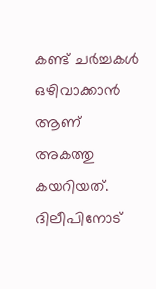കണ്ട് ചര്‍ച്ചകള്‍ ഒഴിവാക്കാന്‍ ആണ് അകത്തു കയറിയത്. ദിലീപിനോട്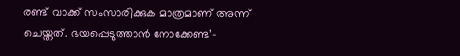രണ്ട് വാക്ക് സംസാരിക്കുക മാത്രമാണ് അന്ന് ചെയ്തത്. ഭയപ്പെടുത്താന്‍ നോക്കേണ്ട’-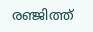രഞ്ജിത്ത്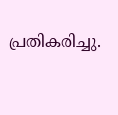പ്രതികരിച്ചു.